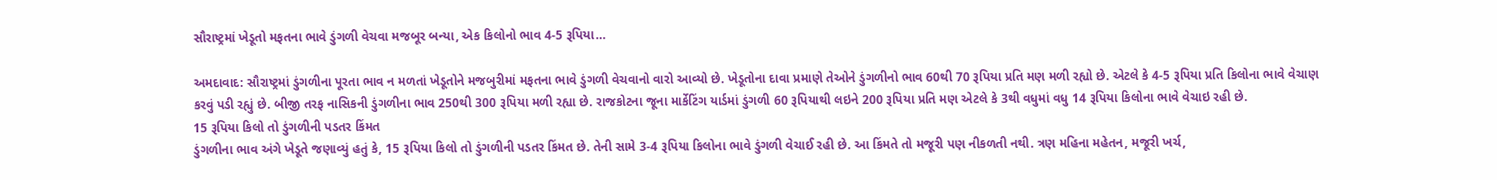સૌરાષ્ટ્રમાં ખેડૂતો મફતના ભાવે ડુંગળી વેચવા મજબૂર બન્યા, એક કિલોનો ભાવ 4-5 રૂપિયા…

અમદાવાદ: સૌરાષ્ટ્રમાં ડુંગળીના પૂરતા ભાવ ન મળતાં ખેડૂતોને મજબુરીમાં મફતના ભાવે ડુંગળી વેચવાનો વારો આવ્યો છે. ખેડૂતોના દાવા પ્રમાણે તેઓને ડુંગળીનો ભાવ 60થી 70 રૂપિયા પ્રતિ મણ મળી રહ્યો છે. એટલે કે 4-5 રૂપિયા પ્રતિ કિલોના ભાવે વેચાણ કરવું પડી રહ્યું છે. બીજી તરફ નાસિકની ડુંગળીના ભાવ 250થી 300 રૂપિયા મળી રહ્યા છે. રાજકોટના જૂના માર્કેટિંગ યાર્ડમાં ડુંગળી 60 રૂપિયાથી લઇને 200 રૂપિયા પ્રતિ મણ એટલે કે 3થી વધુમાં વધુ 14 રૂપિયા કિલોના ભાવે વેચાઇ રહી છે.
15 રૂપિયા કિલો તો ડુંગળીની પડતર કિંમત
ડુંગળીના ભાવ અંગે ખેડૂતે જણાવ્યું હતું કે, 15 રૂપિયા કિલો તો ડુંગળીની પડતર કિંમત છે. તેની સામે 3-4 રૂપિયા કિલોના ભાવે ડુંગળી વેચાઈ રહી છે. આ કિંમતે તો મજૂરી પણ નીકળતી નથી. ત્રણ મહિના મહેતન, મજૂરી ખર્ચ,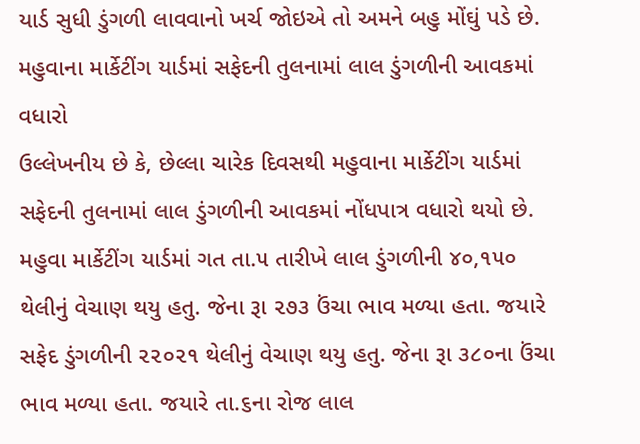યાર્ડ સુધી ડુંગળી લાવવાનો ખર્ચ જોઇએ તો અમને બહુ મોંઘું પડે છે.
મહુવાના માર્કેટીંગ યાર્ડમાં સફેદની તુલનામાં લાલ ડુંગળીની આવકમાં વધારો
ઉલ્લેખનીય છે કે, છેલ્લા ચારેક દિવસથી મહુવાના માર્કેટીંગ યાર્ડમાં સફેદની તુલનામાં લાલ ડુંગળીની આવકમાં નોંધપાત્ર વધારો થયો છે. મહુવા માર્કેટીંગ યાર્ડમાં ગત તા.૫ તારીખે લાલ ડુંગળીની ૪૦,૧૫૦ થેલીનું વેચાણ થયુ હતુ. જેના રૂા ૨૭૩ ઉંચા ભાવ મળ્યા હતા. જયારે સફેદ ડુંગળીની ૨૨૦૨૧ થેલીનું વેચાણ થયુ હતુ. જેના રૂા ૩૮૦ના ઉંચા ભાવ મળ્યા હતા. જયારે તા.૬ના રોજ લાલ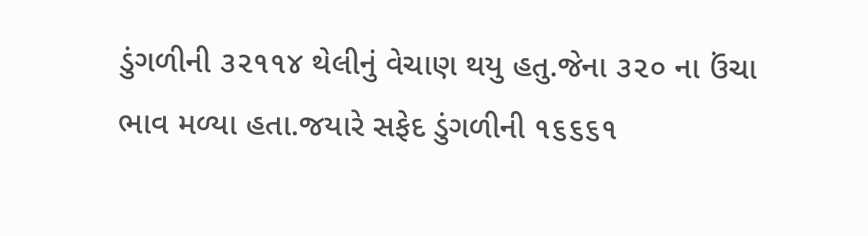ડુંગળીની ૩૨૧૧૪ થેલીનું વેચાણ થયુ હતુ.જેના ૩૨૦ ના ઉંચા ભાવ મળ્યા હતા.જયારે સફેદ ડુંગળીની ૧૬૬૬૧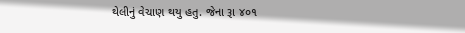થેલીનું વેચાણ થયુ હતુ. જેના રૂા ૪૦૧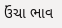ઉંચા ભાવ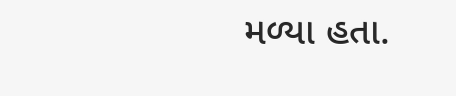મળ્યા હતા.